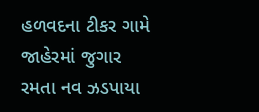હળવદના ટીકર ગામે જાહેરમાં જુગાર રમતા નવ ઝડપાયા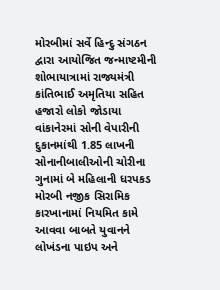મોરબીમાં સર્વે હિન્દુ સંગઠન દ્વારા આયોજિત જન્માષ્ટમીની શોભાયાત્રામાં રાજ્યમંત્રી કાંતિભાઈ અમૃતિયા સહિત હજારો લોકો જોડાયા વાંકાનેરમાં સોની વેપારીની દુકાનમાંથી 1.85 લાખની સોનાનીબાલીઓની ચોરીના ગુનામાં બે મહિલાની ધરપકડ મોરબી નજીક સિરામિક કારખાનામાં નિયમિત કામે આવવા બાબતે યુવાનને લોખંડના પાઇપ અને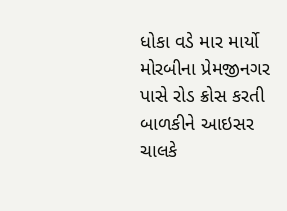ધોકા વડે માર માર્યો મોરબીના પ્રેમજીનગર પાસે રોડ ક્રોસ કરતી બાળકીને આઇસર ચાલકે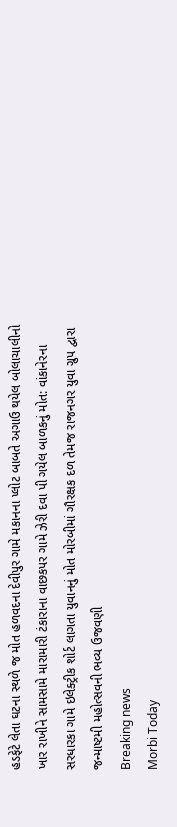હડફેટે લેતા ઘટના સ્થળે જ મોત હળવદના દેવીપુર ગામે મકાનના પ્લોટ બાબતે અગાઉ થયેલ બોલાચાલીનો ખાર રાખીને સામસામે મારામારી ટંકારાના વાછકપર ગામે ઝેરી દવા પી ગયેલ બાળકનું મોત: વાંકાનેરના સરધારકા ગામે ઇલેક્ટ્રીક શોર્ટ લાગતા યુવાનનું મોત મોરબીમાં ગૌરક્ષક દળ તેમજ રાજનગર યુવા ગ્રુપ દ્વારા જન્માષ્ટમી મહોત્સવની ભવ્ય ઉજવણી
Breaking news
Morbi Today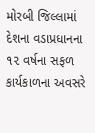મોરબી જિલ્લામાં દેશના વડાપ્રધાનના ૧૨ વર્ષના સફળ કાર્યકાળના અવસરે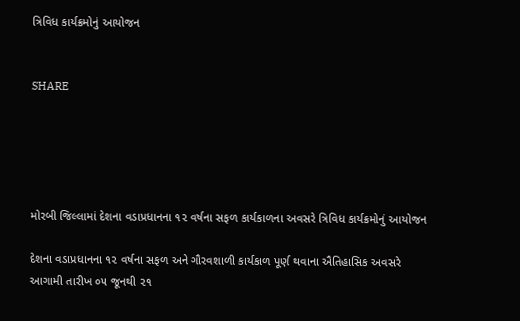ત્રિવિધ કાર્યક્રમોનું આયોજન


SHARE





મોરબી જિલ્લામાં દેશના વડાપ્રધાનના ૧૨ વર્ષના સફળ કાર્યકાળના અવસરે ત્રિવિધ કાર્યક્રમોનું આયોજન

દેશના વડાપ્રધાનના ૧૨ વર્ષના સફળ અને ગૌરવશાળી કાર્યકાળ પૂર્ણ થવાના ઐતિહાસિક અવસરે આગામી તારીખ ૦૫ જૂનથી ૨૧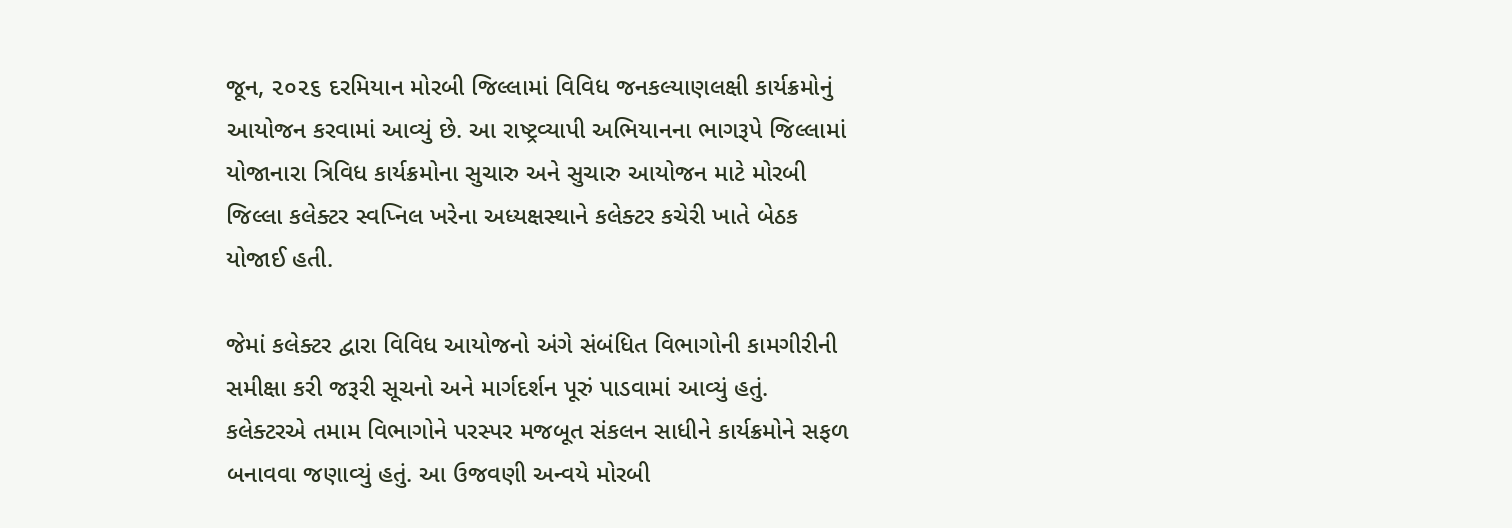જૂન, ૨૦૨૬ દરમિયાન મોરબી જિલ્લામાં વિવિધ જનકલ્યાણલક્ષી કાર્યક્રમોનું આયોજન કરવામાં આવ્યું છે. આ રાષ્ટ્રવ્યાપી અભિયાનના ભાગરૂપે જિલ્લામાં યોજાનારા ત્રિવિધ કાર્યક્રમોના સુચારુ અને સુચારુ આયોજન માટે મોરબી જિલ્લા કલેક્ટર સ્વપ્નિલ ખરેના અધ્યક્ષસ્થાને કલેક્ટર કચેરી ખાતે બેઠક યોજાઈ હતી.

જેમાં કલેક્ટર દ્વારા વિવિધ આયોજનો અંગે સંબંધિત વિભાગોની કામગીરીની સમીક્ષા કરી જરૂરી સૂચનો અને માર્ગદર્શન પૂરું પાડવામાં આવ્યું હતું. કલેક્ટરએ તમામ વિભાગોને પરસ્પર મજબૂત સંકલન સાધીને કાર્યક્રમોને સફળ બનાવવા જણાવ્યું હતું. આ ઉજવણી અન્વયે મોરબી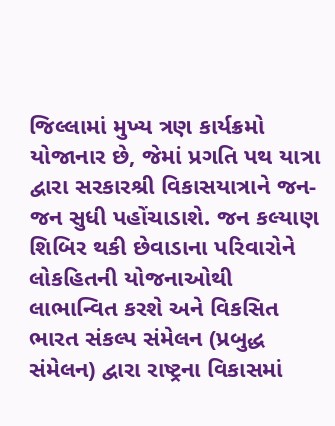જિલ્લામાં મુખ્ય ત્રણ કાર્યક્રમો યોજાનાર છે, જેમાં પ્રગતિ પથ યાત્રા દ્વારા સરકારશ્રી વિકાસયાત્રાને જન-જન સુધી પહોંચાડાશે. જન કલ્યાણ શિબિર થકી છેવાડાના પરિવારોને લોકહિતની યોજનાઓથી લાભાન્વિત કરશે અને વિકસિત ભારત સંકલ્પ સંમેલન (પ્રબુદ્ધ સંમેલન) દ્વારા રાષ્ટ્રના વિકાસમાં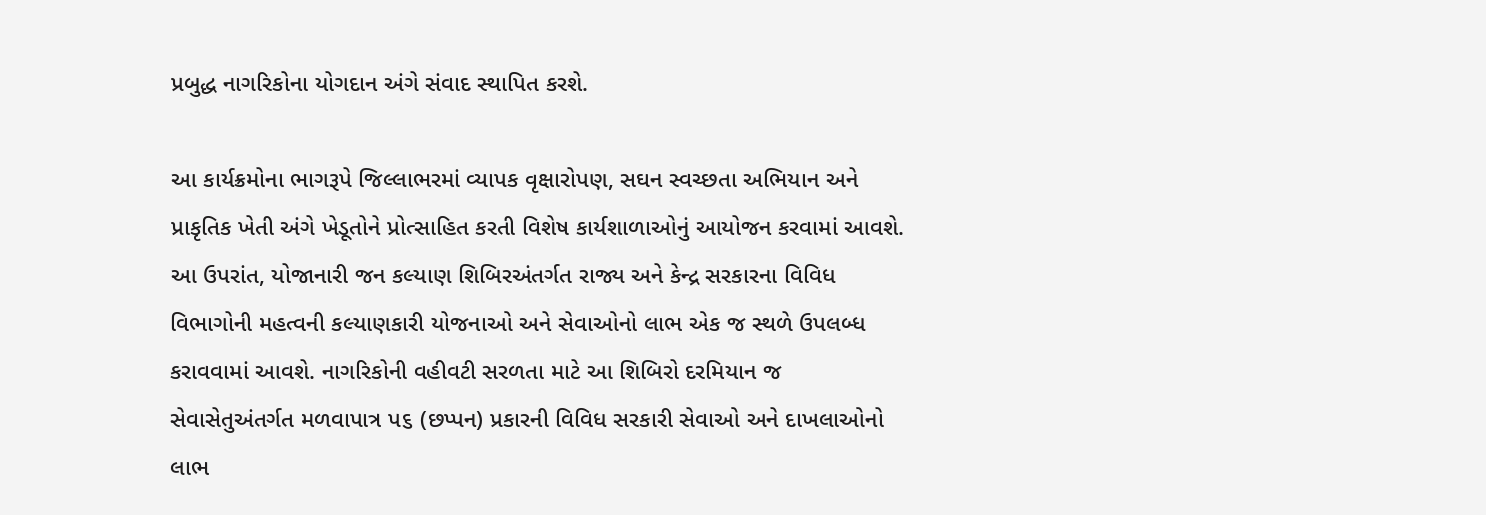પ્રબુદ્ધ નાગરિકોના યોગદાન અંગે સંવાદ સ્થાપિત કરશે.

આ કાર્યક્રમોના ભાગરૂપે જિલ્લાભરમાં વ્યાપક વૃક્ષારોપણ, સઘન સ્વચ્છતા અભિયાન અને પ્રાકૃતિક ખેતી અંગે ખેડૂતોને પ્રોત્સાહિત કરતી વિશેષ કાર્યશાળાઓનું આયોજન કરવામાં આવશે. આ ઉપરાંત, યોજાનારી જન કલ્યાણ શિબિરઅંતર્ગત રાજ્ય અને કેન્દ્ર સરકારના વિવિધ વિભાગોની મહત્વની કલ્યાણકારી યોજનાઓ અને સેવાઓનો લાભ એક જ સ્થળે ઉપલબ્ધ કરાવવામાં આવશે. નાગરિકોની વહીવટી સરળતા માટે આ શિબિરો દરમિયાન જ સેવાસેતુઅંતર્ગત મળવાપાત્ર પ૬ (છપ્પન) પ્રકારની વિવિધ સરકારી સેવાઓ અને દાખલાઓનો લાભ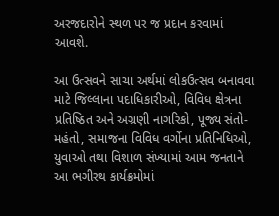અરજદારોને સ્થળ પર જ પ્રદાન કરવામાં આવશે.

આ ઉત્સવને સાચા અર્થમાં લોકઉત્સવ બનાવવા માટે જિલ્લાના પદાધિકારીઓ, વિવિધ ક્ષેત્રના પ્રતિષ્ઠિત અને અગ્રણી નાગરિકો, પૂજ્ય સંતો-મહંતો, સમાજના વિવિધ વર્ગોના પ્રતિનિધિઓ, યુવાઓ તથા વિશાળ સંખ્યામાં આમ જનતાને આ ભગીરથ કાર્યક્રમોમાં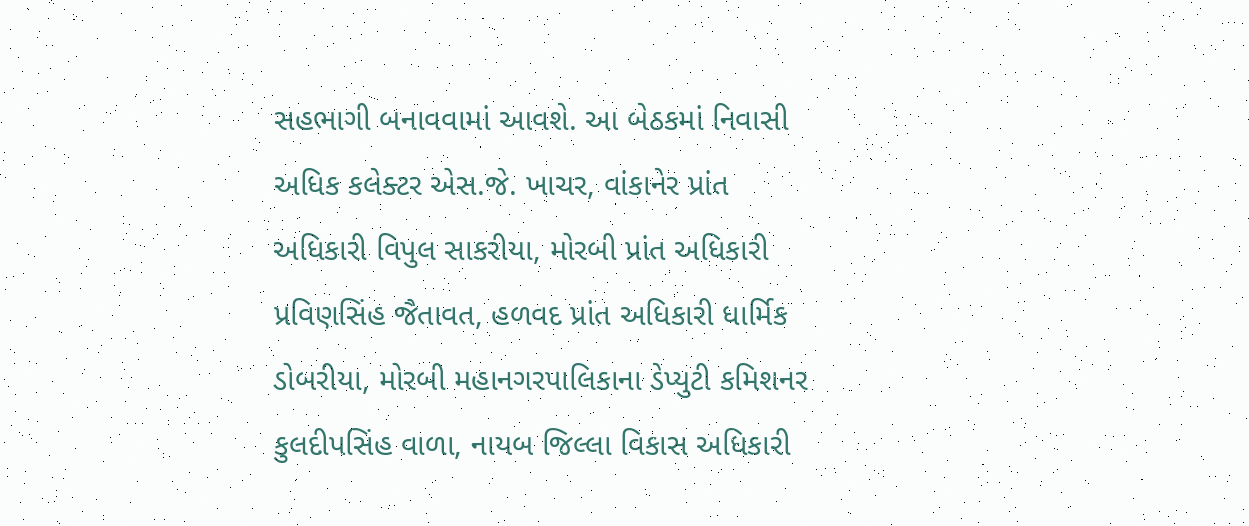સહભાગી બનાવવામાં આવશે. આ બેઠકમાં નિવાસી અધિક કલેક્ટર એસ.જે. ખાચર, વાંકાનેર પ્રાંત અધિકારી વિપુલ સાકરીયા, મોરબી પ્રાંત અધિકારી પ્રવિણસિંહ જૈતાવત, હળવદ પ્રાંત અધિકારી ધાર્મિક ડોબરીયા, મોરબી મહાનગરપાલિકાના ડેપ્યુટી કમિશનર કુલદીપસિંહ વાળા, નાયબ જિલ્લા વિકાસ અધિકારી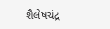શૈલેષચંદ્ર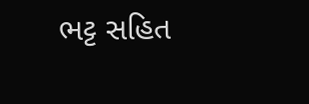ભટ્ટ સહિત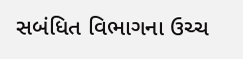સબંધિત વિભાગના ઉચ્ચ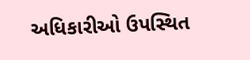અધિકારીઓ ઉપસ્થિત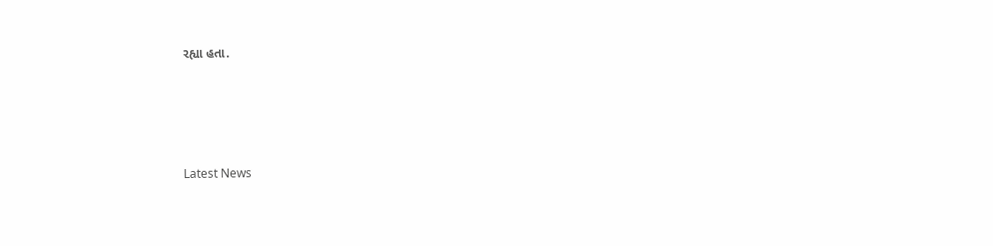રહ્યા હતા.




Latest News